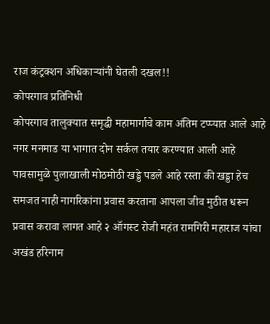राज कंट्रक्शन अधिकाऱ्यांनी घेतली दखल!!
कोपरगाव प्रतिनिधी
कोपरगाव तालुक्यात समृद्धी महामार्गाचे काम अंतिम टप्प्यात आले आहे नगर मनमाड या भागात दोन सर्कल तयार करण्यात आली आहे पावसामुळे पुलाखाली मोठमोठी खड्डे पडले आहे रस्ता की खड्डा हेच समजत नाही नागरिकांना प्रवास करताना आपला जीव मुठीत धरून प्रवास करावा लागत आहे २ ऑगस्ट रोजी महंत रामगिरी महाराज यांचा अखंड हरिनाम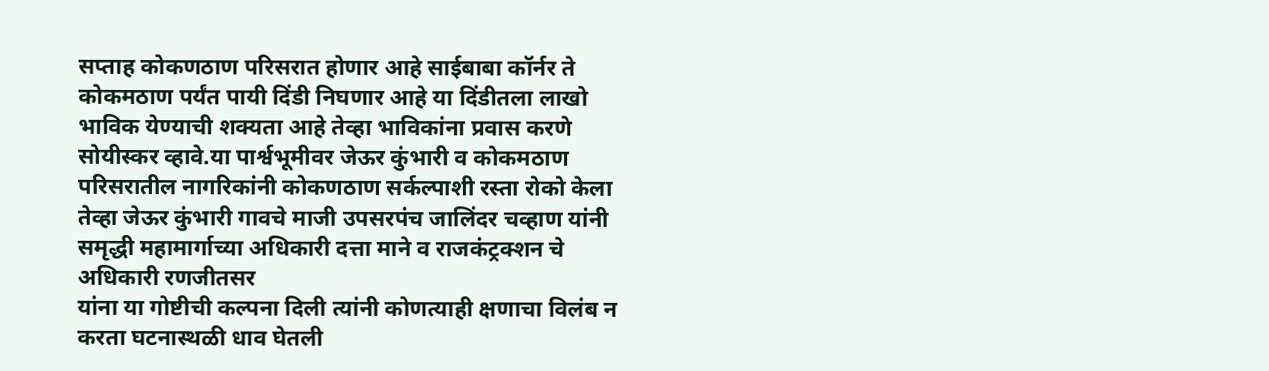सप्ताह कोकणठाण परिसरात होणार आहे साईबाबा कॉर्नर ते कोकमठाण पर्यंत पायी दिंडी निघणार आहे या दिंडीतला लाखो भाविक येण्याची शक्यता आहे तेव्हा भाविकांना प्रवास करणे सोयीस्कर व्हावे.या पार्श्वभूमीवर जेऊर कुंभारी व कोकमठाण परिसरातील नागरिकांनी कोकणठाण सर्कल्पाशी रस्ता रोको केला तेव्हा जेऊर कुंभारी गावचे माजी उपसरपंच जालिंदर चव्हाण यांनी समृद्धी महामार्गाच्या अधिकारी दत्ता माने व राजकंट्रक्शन चे अधिकारी रणजीतसर
यांना या गोष्टीची कल्पना दिली त्यांनी कोणत्याही क्षणाचा विलंब न करता घटनास्थळी धाव घेतली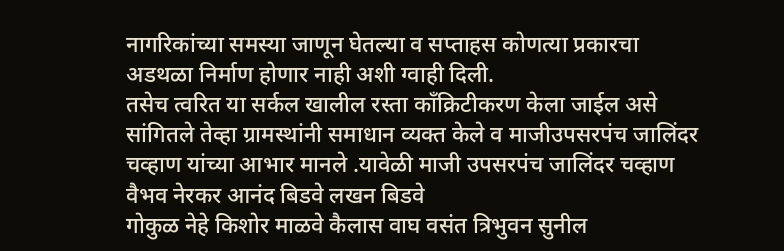नागरिकांच्या समस्या जाणून घेतल्या व सप्ताहस कोणत्या प्रकारचा अडथळा निर्माण होणार नाही अशी ग्वाही दिली.
तसेच त्वरित या सर्कल खालील रस्ता काँक्रिटीकरण केला जाईल असे सांगितले तेव्हा ग्रामस्थांनी समाधान व्यक्त केले व माजीउपसरपंच जालिंदर चव्हाण यांच्या आभार मानले .यावेळी माजी उपसरपंच जालिंदर चव्हाण वैभव नेरकर आनंद बिडवे लखन बिडवे
गोकुळ नेहे किशोर माळवे कैलास वाघ वसंत त्रिभुवन सुनील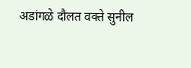अडांगळे दौलत वक्ते सुनील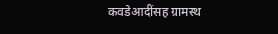कवडेआदींसह ग्रामस्थ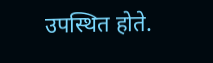उपस्थित होते.